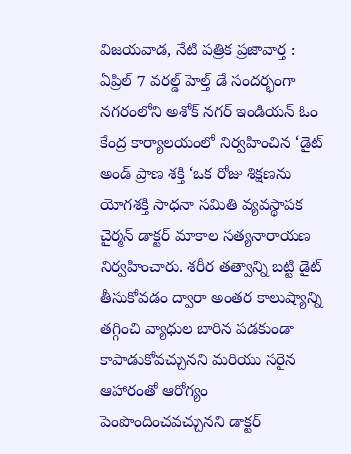విజయవాడ, నేటి పత్రిక ప్రజావార్త : ఏప్రిల్ 7 వరల్డ్ హెల్త్ డే సందర్భంగా నగరంలోని అశోక్ నగర్ ఇండియన్ ఓం కేంద్ర కార్యాలయంలో నిర్వహించిన ‘డైట్ అండ్ ప్రాణ శక్తి ‘ఒక రోజు శిక్షణను యోగశక్తి సాధనా సమితి వ్యవస్థాపక చైర్మన్ డాక్టర్ మాకాల సత్యనారాయణ నిర్వహించారు. శరీర తత్వాన్ని బట్టి డైట్ తీసుకోవడం ద్వారా అంతర కాలుష్యాన్ని తగ్గించి వ్యాధుల బారిన పడకుండా కాపాడుకోవచ్చునని మరియు సరైన ఆహారంతో ఆరోగ్యం పెంపొందించవచ్చునని డాక్టర్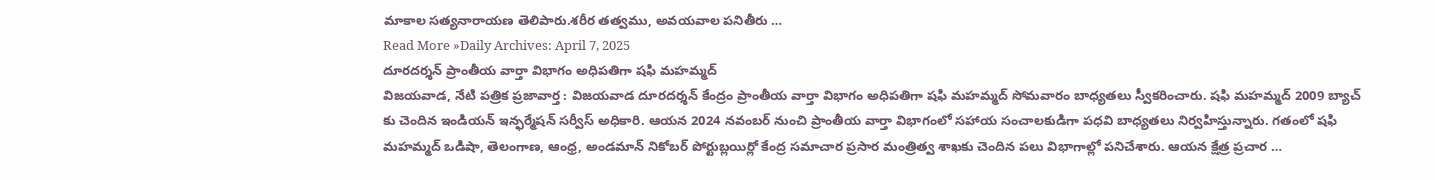మాకాల సత్యనారాయణ తెలిపారు.శరీర తత్వము, అవయవాల పనితీరు …
Read More »Daily Archives: April 7, 2025
దూరదర్శన్ ప్రాంతీయ వార్తా విభాగం అధిపతిగా షఫి మహమ్మద్
విజయవాడ, నేటి పత్రిక ప్రజావార్త : విజయవాడ దూరదర్శన్ కేంద్రం ప్రాంతీయ వార్తా విభాగం అధిపతిగా షఫి మహమ్మద్ సోమవారం బాధ్యతలు స్వీకరించారు. షఫి మహమ్మద్ 2009 బ్యాచ్ కు చెందిన ఇండియన్ ఇన్ఫర్మేషన్ సర్వీస్ అధికారి. ఆయన 2024 నవంబర్ నుంచి ప్రాంతీయ వార్తా విభాగంలో సహాయ సంచాలకుడిగా పధవి బాధ్యతలు నిర్వహిస్తున్నారు. గతంలో షఫి మహమ్మద్ ఒడిషా, తెలంగాణ, ఆంధ్ర, అండమాన్ నికోబర్ పోర్టుబ్లయిర్లో కేంద్ర సమాచార ప్రసార మంత్రిత్వ శాఖకు చెందిన పలు విభాగాల్లో పనిచేశారు. ఆయన క్షేత్ర ప్రచార …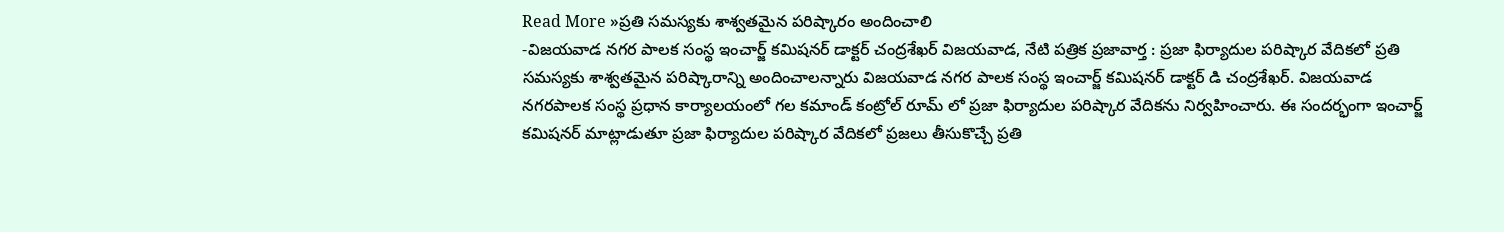Read More »ప్రతి సమస్యకు శాశ్వతమైన పరిష్కారం అందించాలి
-విజయవాడ నగర పాలక సంస్థ ఇంచార్జ్ కమిషనర్ డాక్టర్ చంద్రశేఖర్ విజయవాడ, నేటి పత్రిక ప్రజావార్త : ప్రజా ఫిర్యాదుల పరిష్కార వేదికలో ప్రతి సమస్యకు శాశ్వతమైన పరిష్కారాన్ని అందించాలన్నారు విజయవాడ నగర పాలక సంస్థ ఇంచార్జ్ కమిషనర్ డాక్టర్ డి చంద్రశేఖర్. విజయవాడ నగరపాలక సంస్థ ప్రధాన కార్యాలయంలో గల కమాండ్ కంట్రోల్ రూమ్ లో ప్రజా ఫిర్యాదుల పరిష్కార వేదికను నిర్వహించారు. ఈ సందర్భంగా ఇంచార్జ్ కమిషనర్ మాట్లాడుతూ ప్రజా ఫిర్యాదుల పరిష్కార వేదికలో ప్రజలు తీసుకొచ్చే ప్రతి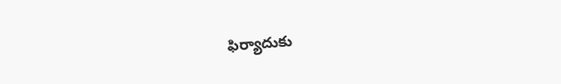ఫిర్యాదుకు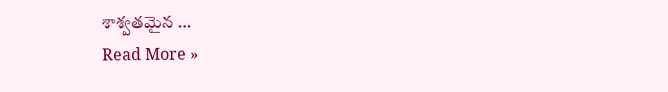శాశ్వతమైన …
Read More »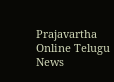Prajavartha Online Telugu News